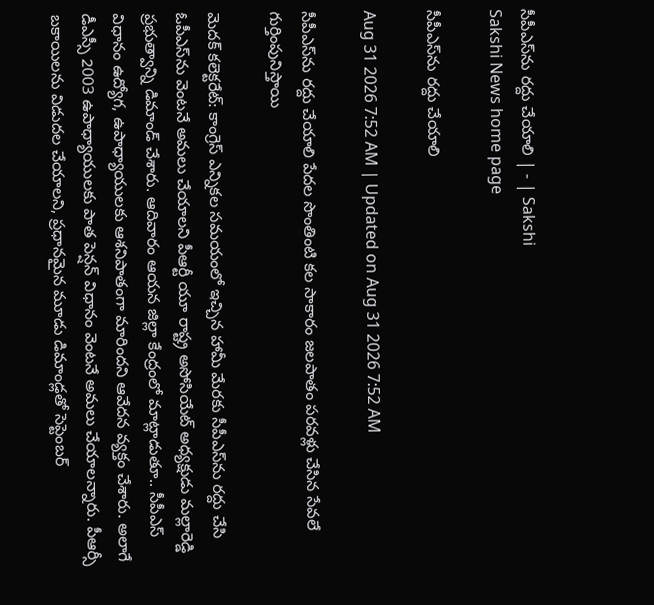సీపీఎస్‌ను రద్దు చేయాలి | - | Sakshi
Sakshi News home page

సీపీఎస్‌ను రద్దు చేయాలి

Aug 31 2026 7:52 AM | Updated on Aug 31 2026 7:52 AM

సీపీఎస్‌ను రద్దు చేయాలి పేదల సొంతింటి కల సాకారం జలపాతం పరవళ్లు చేసిన సేవలే గుర్తింపునిస్తాయి

మెదక్‌ కలెక్టరేట్‌: కాంగ్రెస్‌ ఎన్నికల సమయంలో ఇచ్చిన హామీ మేరకు సీపీఎస్‌ను రద్దు చేసి ఓపీఎస్‌ను వెంటనే అమలు చేయాలని పీఆర్టీ యూ రాష్ట్ర అసోసియేట్‌ అధ్యక్షుడు మల్లారెడ్డి ప్రభుత్వాన్ని డిమాండ్‌ చేశారు. ఆదివారం ఆయన జిల్లా కేంద్రంలో మాట్లాడుతూ.. సీపీఎస్‌ విధానం ఉద్యోగ, ఉపాధ్యాయులకు ఆశనిపాతంగా మారిందని ఆవేదన వ్యక్తం చేశారు. అలాగే డీఎస్సీ 2003 ఉపాధ్యాయులకు పాత పెన్షన్‌ విధానం వెంటనే అమలు చేయాలన్నారు. పీఆర్సీ బకాయిలను విడుదల చేయాలని, ప్రధానమైన మూడు డిమాండ్లతో సెప్టెంబర్‌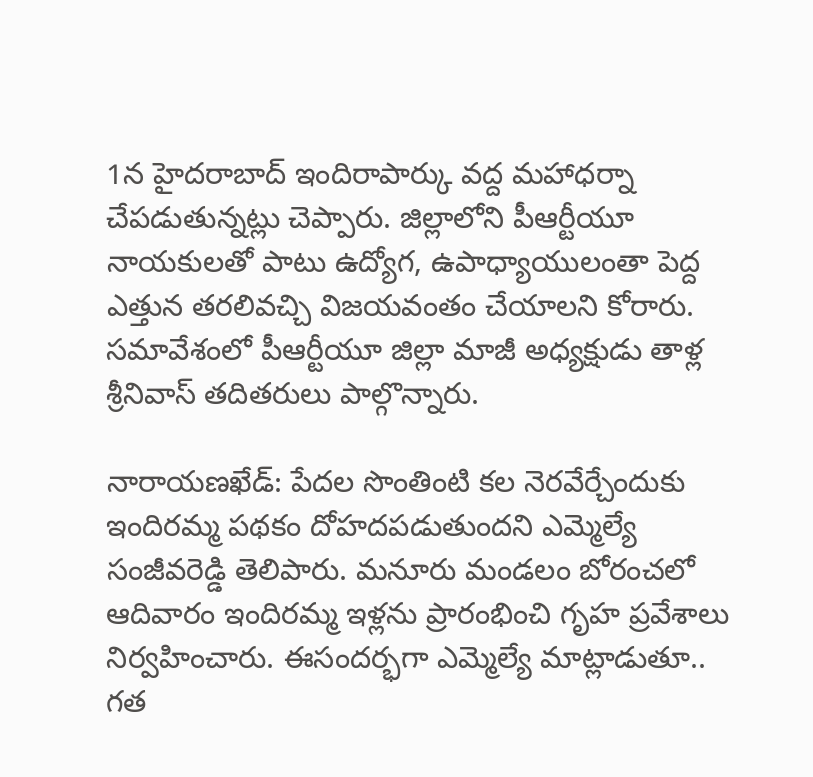1న హైదరాబాద్‌ ఇందిరాపార్కు వద్ద మహాధర్నా చేపడుతున్నట్లు చెప్పారు. జిల్లాలోని పీఆర్టీయూ నాయకులతో పాటు ఉద్యోగ, ఉపాధ్యాయులంతా పెద్ద ఎత్తున తరలివచ్చి విజయవంతం చేయాలని కోరారు. సమావేశంలో పీఆర్టీయూ జిల్లా మాజీ అధ్యక్షుడు తాళ్ల శ్రీనివాస్‌ తదితరులు పాల్గొన్నారు.

నారాయణఖేడ్‌: పేదల సొంతింటి కల నెరవేర్చేందుకు ఇందిరమ్మ పథకం దోహదపడుతుందని ఎమ్మెల్యే సంజీవరెడ్డి తెలిపారు. మనూరు మండలం బోరంచలో ఆదివారం ఇందిరమ్మ ఇళ్లను ప్రారంభించి గృహ ప్రవేశాలు నిర్వహించారు. ఈసందర్భగా ఎమ్మెల్యే మాట్లాడుతూ.. గత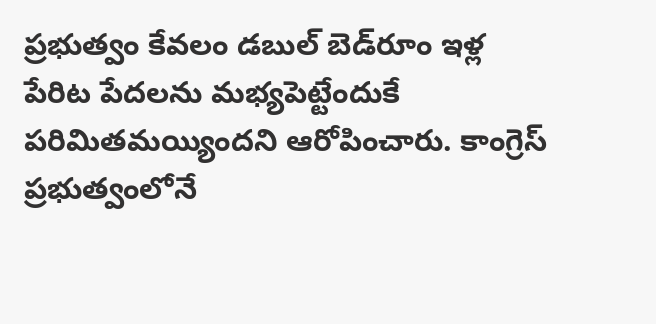ప్రభుత్వం కేవలం డబుల్‌ బెడ్‌రూం ఇళ్ల పేరిట పేదలను మభ్యపెట్టేందుకే పరిమితమయ్యిందని ఆరోపించారు. కాంగ్రెస్‌ ప్రభుత్వంలోనే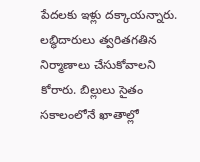పేదలకు ఇళ్లు దక్కాయన్నారు. లబ్ధిదారులు త్వరితగతిన నిర్మాణాలు చేసుకోవాలని కోరారు. బిల్లులు సైతం సకాలంలోనే ఖాతాల్లో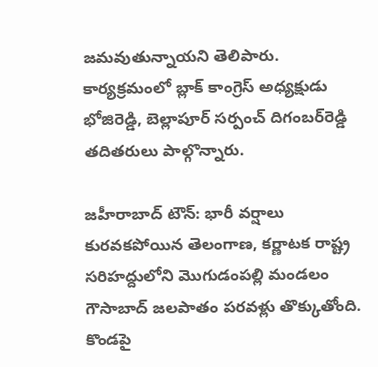జమవుతున్నాయని తెలిపారు. కార్యక్రమంలో బ్లాక్‌ కాంగ్రెస్‌ అధ్యక్షుడు భోజిరెడ్డి, బెల్లాపూర్‌ సర్పంచ్‌ దిగంబర్‌రెడ్డి తదితరులు పాల్గొన్నారు.

జహీరాబాద్‌ టౌన్‌: భారీ వర్షాలు కురవకపోయిన తెలంగాణ, కర్ణాటక రాష్ట్ర సరిహద్దులోని మొగుడంపల్లి మండలం గౌసాబాద్‌ జలపాతం పరవళ్లు తొక్కుతోంది. కొండపై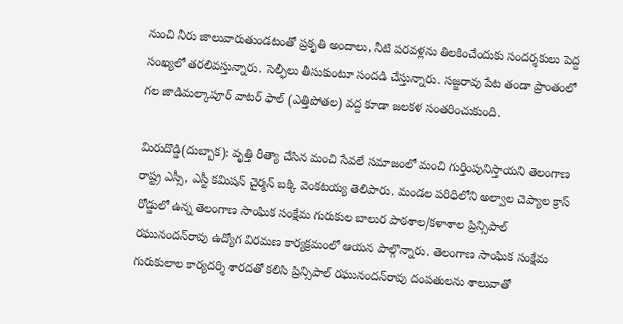నుంచి నీరు జాలువారుతుండటంతో ప్రకృతి అందాలు, నీటి పరవళ్లను తిలకించేందుకు సందర్శకులు పెద్ద సంఖ్యలో తరలివస్తున్నారు. సెల్ఫీలు తీసుకుంటూ సందడి చేస్తున్నారు. సజ్జరావు పేట తండా ప్రాంతంలో గల జాడిమల్కాపూర్‌ వాటర్‌ ఫాల్‌ (ఎత్తిపోతల) వద్ద కూడా జలకళ సంతరించుకుంది.

మిరుదొడ్డి(దుబ్బాక): వృత్తి రీత్యా చేసిన మంచి సేవలే సమాజంలో మంచి గుర్తింపునిస్తాయని తెలంగాణ రాష్ట్ర ఎస్సీ, ఎస్టీ కమిషన్‌ చైర్మన్‌ బక్కి వెంకటయ్య తెలిపారు. మండల పరిధిలోని అల్వాల చెప్యాల క్రాస్‌ రోడ్డులో ఉన్న తెలంగాణ సాంఘిక సంక్షేమ గురుకుల బాలుర పాఠశాల/కళాశాల ప్రిన్సిపాల్‌ రఘునందన్‌రావు ఉద్యోగ విరమణ కార్యక్రమంలో ఆయన పాల్గొన్నారు. తెలంగాణ సాంఘిక సంక్షేమ గురుకులాల కార్యదర్శి శారదతో కలిసి ప్రిన్సిపాల్‌ రఘునందన్‌రావు దంపతులను శాలువాతో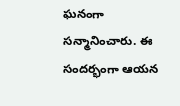ఘనంగా సన్మానించారు. ఈ సందర్భంగా ఆయన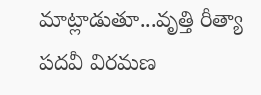మాట్లాడుతూ...వృత్తి రీత్యా పదవీ విరమణ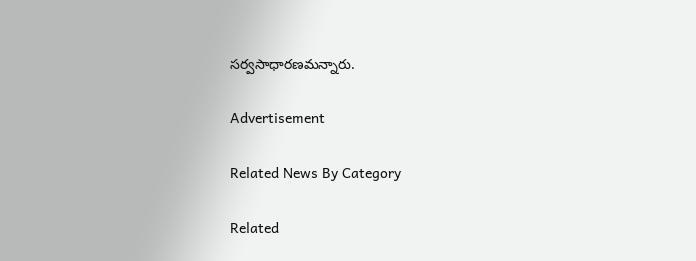సర్వసాధారణమన్నారు.

Advertisement

Related News By Category

Related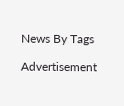News By Tags

Advertisement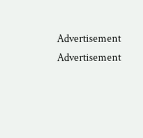Advertisement
Advertisement